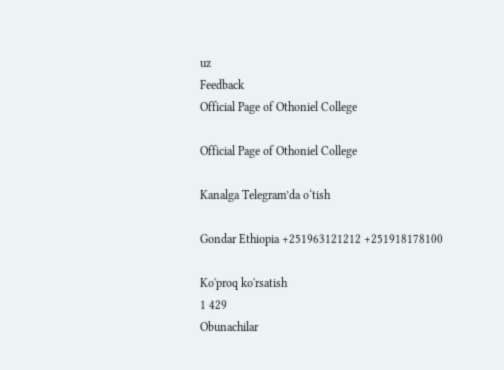uz
Feedback
Official Page of Othoniel College

Official Page of Othoniel College

Kanalga Telegram’da o‘tish

Gondar Ethiopia +251963121212 +251918178100

Ko'proq ko'rsatish
1 429
Obunachilar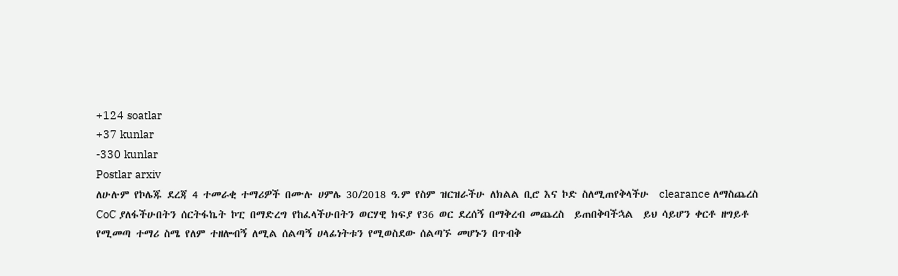+124 soatlar
+37 kunlar
-330 kunlar
Postlar arxiv
ለሁሉም የኮሌጁ ደረጃ 4 ተመራቂ ተማሪዎች በሙሉ ሀምሌ 30/2018 ዓ.ም የስም ዝርዝራችሁ ለክልል ቢሮ እና ኮድ ስለሚጠየቅላችሁ  clearance ለማስጨረስ CoC ያለፋችሁበትን ሰርትፋኬት ኮፒ በማድረግ የከፈላችሁበትን ወርሃዊ ክፍያ የ36 ወር ደረሰኝ በማቅረብ መጨረስ  ይጠበቅባችኋል  ይህ ሳይሆን ቀርቶ ዘግይቶ የሚመጣ ተማሪ ስሜ የለም ተዘሎብኝ ለሚል ሰልጣኝ ሀላፊነትቱን የሚወስደው ሰልጣኙ መሆኑን በጥብቅ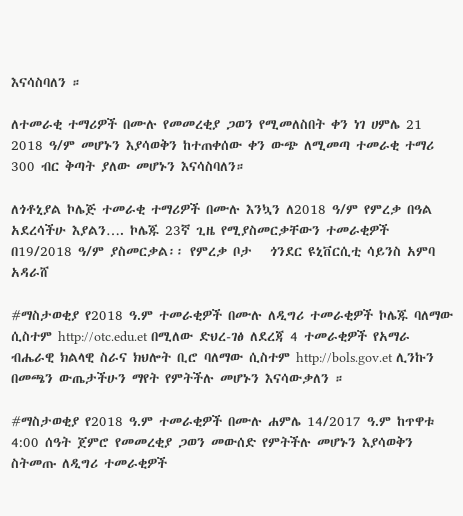እናሳስባለን ።

ለተመራቂ ተማሪዎች በሙሉ የመመረቂያ ጋወን የሚመለስበት ቀን ነገ ሀምሌ 21 2018 ዓ/ም መሆኑን እያሳወቅን ከተጠቀሰው ቀን ውጭ ለሚመጣ ተመራቂ ተማሪ 300 ብር ቅጣት ያለው መሆኑን እናሳስባለን።

ለጎቶኒያል ኮሌጅ ተመራቂ ተማሪዎች በሙሉ እንኳን ለ2018 ዓ/ም የምረቃ በዓል አደረሳችሁ እያልን…. ኮሌጁ 23ኛ ጊዜ የሚያስመርቃቸውን ተመራቂዎች   በ19/2018 ዓ/ም ያስመርቃል፡፡ የምረቃ ቦታ   ጎንደር ዩኒቨርሲቲ ሳይንስ አምባ  አዳራሸ

#ማስታወቂያ የ2018 ዓ.ም ተመራቂዎች በሙሉ ለዲግሪ ተመራቂዎች ኮሌጁ ባለማው ሲስተም http://otc.edu.et በሚለው ድህረ-ገፅ ለደረጃ 4 ተመራቂዎች የአማራ ብሔራዊ ክልላዊ ስራና ክህሎት ቢሮ ባለማው ሲስተም http://bols.gov.et ሊንኩን በመጫን ውጤታችሁን ማየት የምትችሉ መሆኑን እናሳውቃለን ።

#ማስታወቂያ የ2018 ዓ.ም ተመራቂዎች በሙሉ ሐምሌ 14/2017 ዓ.ም ከጥዋቱ 4:00 ሰዓት ጀምሮ የመመረቂያ ጋወን መውሰድ የምትችሉ መሆኑን እያሳወቅን ስትመጡ ለዲግሪ ተመራቂዎች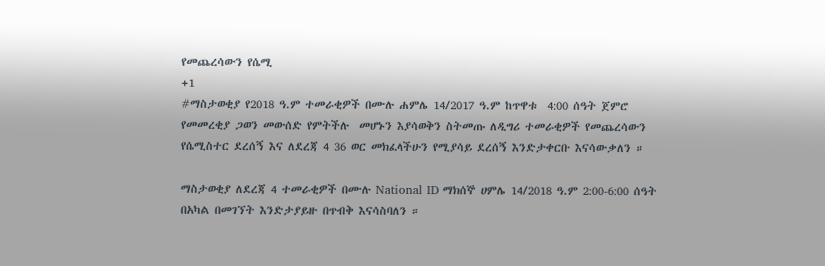የመጨረሳውን የሴሚ
+1
#ማስታወቂያ የ2018 ዓ.ም ተመራቂዎች በሙሉ ሐምሌ 14/2017 ዓ.ም ከጥዋቱ  4:00 ሰዓት ጀምሮ የመመረቂያ ጋወን መውሰድ የምትችሉ  መሆኑን እያሳወቅን ስትመጡ ለዲግሪ ተመራቂዎች የመጨረሳውን የሴሚስተር ደረሰኝ እና ለደረጃ 4 36 ወር መክፈላችሁን የሚያሳይ ደረሰኝ እንድታቀርቡ እናሳውቃለን ።

ማስታወቂያ ለደረጃ 4 ተመራቂዎች በሙሉ National ID ማክሰኞ ሀምሌ 14/2018 ዓ.ም 2:00-6:00 ሰዓት በአካል በመገኘት እንድታያይዙ በጥብቅ እናሳስባለን ።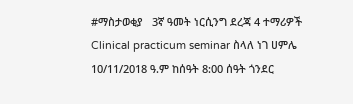#ማስታወቂያ   3ኛ ዓመት ነርሲንግ ደረጃ 4 ተማሪዎች Clinical practicum seminar ስላለ ነገ ሀምሌ 10/11/2018 ዓ.ም ከሰዓት 8:00 ሰዓት ጎንደር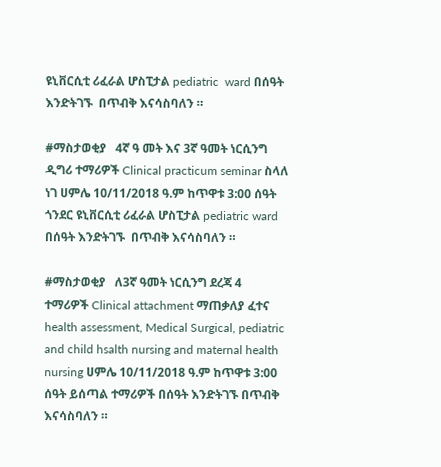ዩኒቨርሲቲ ሪፈራል ሆስፒታል pediatric  ward በሰዓት እንድትገኙ  በጥብቅ እናሳስባለን ።

#ማስታወቂያ   4ኛ ዓ መት እና 3ኛ ዓመት ነርሲንግ ዲግሪ ተማሪዎች Clinical practicum seminar ስላለ ነገ ሀምሌ 10/11/2018 ዓ.ም ከጥዋቱ 3:00 ሰዓት ጎንደር ዩኒቨርሲቲ ሪፈራል ሆስፒታል pediatric ward በሰዓት እንድትገኙ  በጥብቅ እናሳስባለን ።

#ማስታወቂያ   ለ3ኛ ዓመት ነርሲንግ ደረጃ 4 ተማሪዎች Clinical attachment ማጠቃለያ ፈተና health assessment, Medical Surgical, pediatric and child hsalth nursing and maternal health nursing ሀምሌ 10/11/2018 ዓ.ም ከጥዋቱ 3:00 ሰዓት ይሰጣል ተማሪዎች በሰዓት እንድትገኙ በጥብቅ እናሳስባለን ።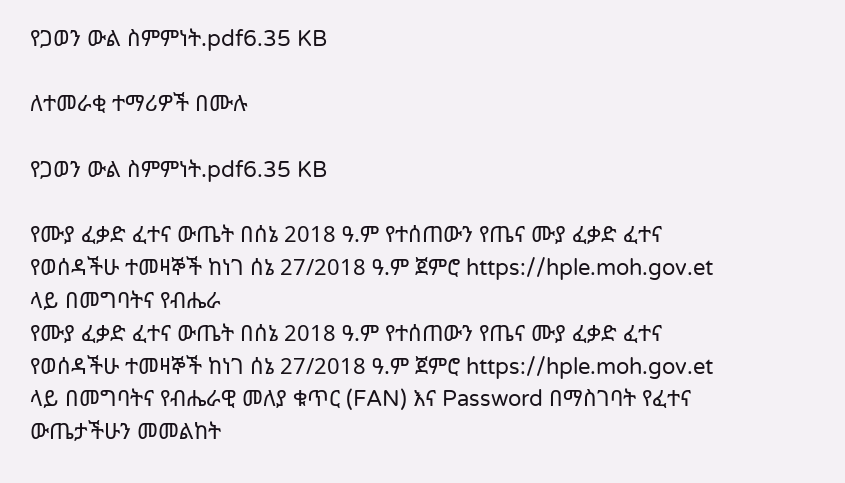የጋወን ውል ስምምነት.pdf6.35 KB

ለተመራቂ ተማሪዎች በሙሉ

የጋወን ውል ስምምነት.pdf6.35 KB

የሙያ ፈቃድ ፈተና ውጤት በሰኔ 2018 ዓ.ም የተሰጠውን የጤና ሙያ ፈቃድ ፈተና የወሰዳችሁ ተመዛኞች ከነገ ሰኔ 27/2018 ዓ.ም ጀምሮ https://hple.moh.gov.et ላይ በመግባትና የብሔራ
የሙያ ፈቃድ ፈተና ውጤት በሰኔ 2018 ዓ.ም የተሰጠውን የጤና ሙያ ፈቃድ ፈተና የወሰዳችሁ ተመዛኞች ከነገ ሰኔ 27/2018 ዓ.ም ጀምሮ https://hple.moh.gov.et ላይ በመግባትና የብሔራዊ መለያ ቁጥር (FAN) እና Password በማስገባት የፈተና ውጤታችሁን መመልከት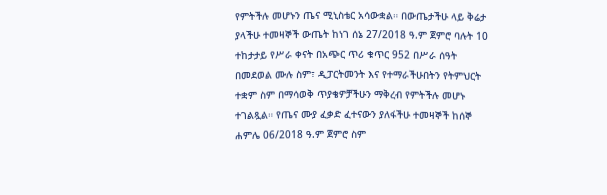የምትችሉ መሆኑን ጤና ሚኒስቴር አሳውቋል። በውጤታችሁ ላይ ቅሬታ ያላችሁ ተመዛኞች ውጤት ከነገ ሰኔ 27/2018 ዓ.ም ጀምሮ ባሉት 10 ተከታታይ የሥራ ቀናት በአጭር ጥሪ ቁጥር 952 በሥራ ሰዓት በመደወል ሙሉ ስም፣ ዲፓርትመንት እና የተማራችሁበትን የትምህርት ተቋም ስም በማሳወቅ ጥያቄዎቻችሁን ማቅረብ የምትችሉ መሆኑ ተገልጿል። የጤና ሙያ ፈቃድ ፈተናውን ያለፋችሁ ተመዛኞች ከሰኞ ሐምሌ 06/2018 ዓ.ም ጀምሮ ስም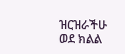ዝርዝራችሁ ወደ ክልል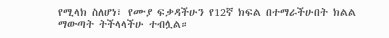የሚላክ ስለሆነ፣ የሙያ ፍቃዳችሁን የ12ኛ ክፍል በተማራችሁበት ክልል ማውጣት ትችላላችሁ ተብሏል።